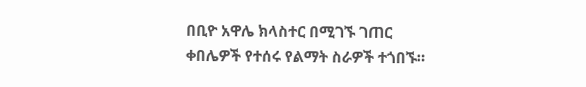በቢዮ አዋሌ ክላስተር በሚገኙ ገጠር ቀበሌዎች የተሰሩ የልማት ስራዎች ተጎበኙ።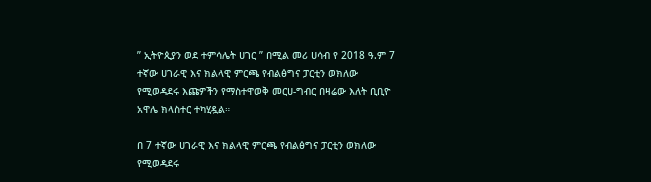” ኢትዮጲያን ወደ ተምሳሌት ሀገር ” በሚል መሪ ሀሳብ የ 2018 ዓ.ም 7 ተኛው ሀገራዊ እና ክልላዊ ምርጫ የብልፅግና ፓርቲን ወክለው የሚወዳደሩ እጩዎችን የማስተዋወቅ መርሀ-ግብር በዛሬው እለት ቢቢዮ አዋሌ ክላስተር ተካሂዷል።

በ 7 ተኛው ሀገራዊ እና ክልላዊ ምርጫ የብልፅግና ፓርቲን ወክለው የሚወዳደሩ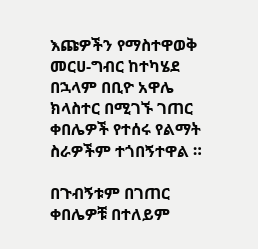እጩዎችን የማስተዋወቅ መርሀ-ግብር ከተካሄደ በኋላም በቢዮ አዋሌ ክላስተር በሚገኙ ገጠር ቀበሌዎች የተሰሩ የልማት ስራዎችም ተጎበኝተዋል ።

በጉብኝቱም በገጠር ቀበሌዎቹ በተለይም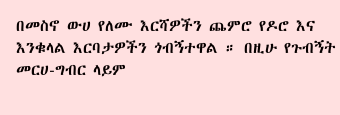በመስኖ ውሀ የለሙ እርሻዎችን ጨምሮ የዶሮ እና እንቁላል እርባታዎችን ጎብኝተዋል ። በዚሁ የጉብኝት መርሀ-ግብር ላይም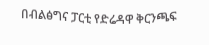በብልፅግና ፓርቲ የድሬዳዋ ቅርንጫፍ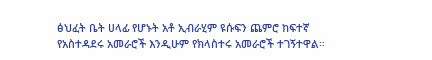ፅህፈት ቤት ሀላፊ የሆኑት አቶ ኢብራሂም ዩሱፍን ጨምሮ ከፍተኛ የአስተዳደሩ አመራሮች እንዲሁም የክላስተሩ አመራሮች ተገኝተዋል።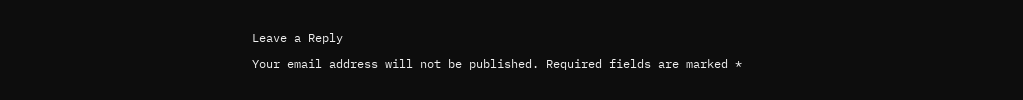Leave a Reply

Your email address will not be published. Required fields are marked *